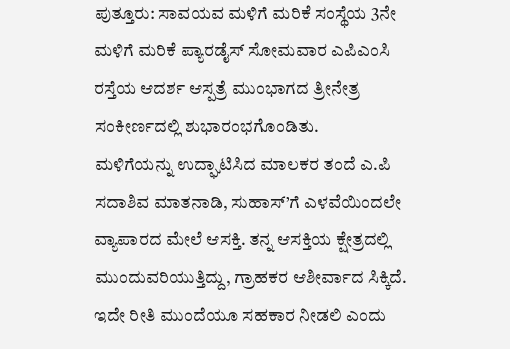ಪುತ್ತೂರು: ಸಾವಯವ ಮಳಿಗೆ ಮರಿಕೆ ಸಂಸ್ಥೆಯ 3ನೇ ಮಳಿಗೆ ಮರಿಕೆ ಪ್ಯಾರಡೈಸ್ ಸೋಮವಾರ ಎಪಿಎಂಸಿ ರಸ್ತೆಯ ಆದರ್ಶ ಆಸ್ಪತ್ರೆ ಮುಂಭಾಗದ ತ್ರೀನೇತ್ರ ಸಂಕೀರ್ಣದಲ್ಲಿ ಶುಭಾರಂಭಗೊಂಡಿತು.
ಮಳಿಗೆಯನ್ನು ಉದ್ಘಾಟಿಸಿದ ಮಾಲಕರ ತಂದೆ ಎ.ಪಿ ಸದಾಶಿವ ಮಾತನಾಡಿ, ಸುಹಾಸ್’ಗೆ ಎಳವೆಯಿಂದಲೇ ವ್ಯಾಪಾರದ ಮೇಲೆ ಆಸಕ್ತಿ. ತನ್ನ ಆಸಕ್ತಿಯ ಕ್ಷೇತ್ರದಲ್ಲಿ ಮುಂದುವರಿಯುತ್ತಿದ್ದು, ಗ್ರಾಹಕರ ಆಶೀರ್ವಾದ ಸಿಕ್ಕಿದೆ. ಇದೇ ರೀತಿ ಮುಂದೆಯೂ ಸಹಕಾರ ನೀಡಲಿ ಎಂದು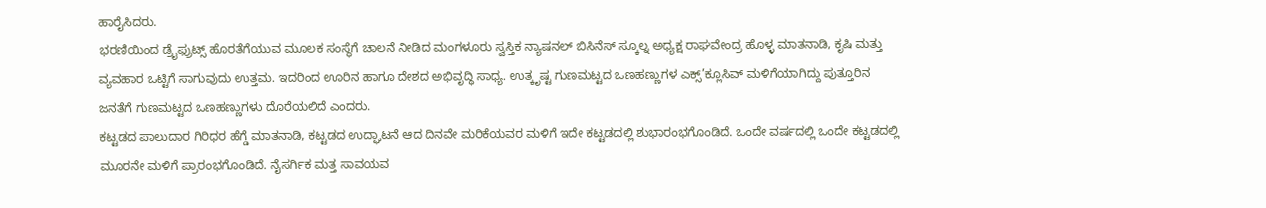ಹಾರೈಸಿದರು.
ಭರಣಿಯಿಂದ ಡ್ರೈಫ್ರುಟ್ಸ್ ಹೊರತೆಗೆಯುವ ಮೂಲಕ ಸಂಸ್ಥೆಗೆ ಚಾಲನೆ ನೀಡಿದ ಮಂಗಳೂರು ಸ್ವಸ್ತಿಕ ನ್ಯಾಷನಲ್ ಬಿಸಿನೆಸ್ ಸ್ಕೂಲ್ನ ಅಧ್ಯಕ್ಷ ರಾಘವೇಂದ್ರ ಹೊಳ್ಳ ಮಾತನಾಡಿ, ಕೃಷಿ ಮತ್ತು ವ್ಯವಹಾರ ಒಟ್ಟಿಗೆ ಸಾಗುವುದು ಉತ್ತಮ. ಇದರಿಂದ ಊರಿನ ಹಾಗೂ ದೇಶದ ಅಭಿವೃದ್ಧಿ ಸಾಧ್ಯ. ಉತ್ಕೃಷ್ಟ ಗುಣಮಟ್ಟದ ಒಣಹಣ್ಣುಗಳ ಎಕ್ಸ್’ಕ್ಲೂಸಿವ್ ಮಳಿಗೆಯಾಗಿದ್ದು ಪುತ್ತೂರಿನ ಜನತೆಗೆ ಗುಣಮಟ್ಟದ ಒಣಹಣ್ಣುಗಳು ದೊರೆಯಲಿದೆ ಎಂದರು.
ಕಟ್ಟಡದ ಪಾಲುದಾರ ಗಿರಿಧರ ಹೆಗ್ಡೆ ಮಾತನಾಡಿ, ಕಟ್ಟಡದ ಉದ್ಘಾಟನೆ ಆದ ದಿನವೇ ಮರಿಕೆಯವರ ಮಳಿಗೆ ಇದೇ ಕಟ್ಟಡದಲ್ಲಿ ಶುಭಾರಂಭಗೊಂಡಿದೆ. ಒಂದೇ ವರ್ಷದಲ್ಲಿ ಒಂದೇ ಕಟ್ಟಡದಲ್ಲಿ ಮೂರನೇ ಮಳಿಗೆ ಪ್ರಾರಂಭಗೊಂಡಿದೆ. ನೈಸರ್ಗಿಕ ಮತ್ತ ಸಾವಯವ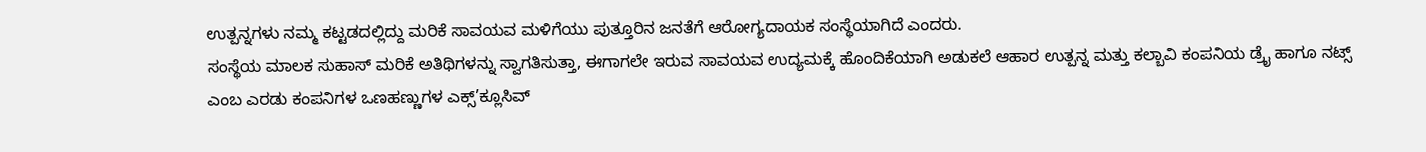ಉತ್ಪನ್ನಗಳು ನಮ್ಮ ಕಟ್ಟಡದಲ್ಲಿದ್ದು ಮರಿಕೆ ಸಾವಯವ ಮಳಿಗೆಯು ಪುತ್ತೂರಿನ ಜನತೆಗೆ ಆರೋಗ್ಯದಾಯಕ ಸಂಸ್ಥೆಯಾಗಿದೆ ಎಂದರು.
ಸಂಸ್ಥೆಯ ಮಾಲಕ ಸುಹಾಸ್ ಮರಿಕೆ ಅತಿಥಿಗಳನ್ನು ಸ್ವಾಗತಿಸುತ್ತಾ, ಈಗಾಗಲೇ ಇರುವ ಸಾವಯವ ಉದ್ಯಮಕ್ಕೆ ಹೊಂದಿಕೆಯಾಗಿ ಅಡುಕಲೆ ಆಹಾರ ಉತ್ಪನ್ನ ಮತ್ತು ಕಲ್ಬಾವಿ ಕಂಪನಿಯ ಡ್ರೈ ಹಾಗೂ ನಟ್ಸ್ ಎಂಬ ಎರಡು ಕಂಪನಿಗಳ ಒಣಹಣ್ಣುಗಳ ಎಕ್ಸ್’ಕ್ಲೂಸಿವ್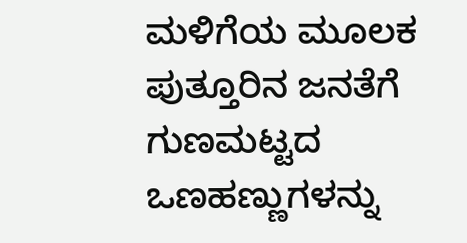ಮಳಿಗೆಯ ಮೂಲಕ ಪುತ್ತೂರಿನ ಜನತೆಗೆ ಗುಣಮಟ್ಟದ ಒಣಹಣ್ಣುಗಳನ್ನು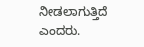ನೀಡಲಾಗುತ್ತಿದೆ ಎಂದರು.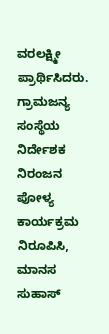ವರಲಕ್ಷ್ಮೀ ಪ್ರಾರ್ಥಿಸಿದರು. ಗ್ರಾಮಜನ್ಯ ಸಂಸ್ಥೆಯ ನಿರ್ದೇಶಕ ನಿರಂಜನ ಪೋಳ್ಯ ಕಾರ್ಯಕ್ರಮ ನಿರೂಪಿಸಿ, ಮಾನಸ ಸುಹಾಸ್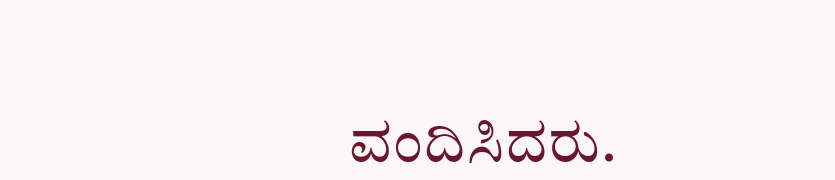ವಂದಿಸಿದರು.